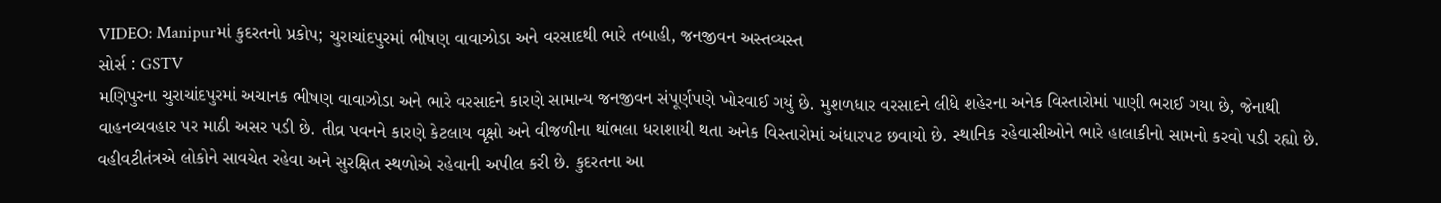VIDEO: Manipurમાં કુદરતનો પ્રકોપ; ચુરાચાંદપુરમાં ભીષણ વાવાઝોડા અને વરસાદથી ભારે તબાહી, જનજીવન અસ્તવ્યસ્ત
સોર્સ : GSTV
મણિપુરના ચુરાચાંદપુરમાં અચાનક ભીષણ વાવાઝોડા અને ભારે વરસાદને કારણે સામાન્ય જનજીવન સંપૂર્ણપણે ખોરવાઈ ગયું છે. મુશળધાર વરસાદને લીધે શહેરના અનેક વિસ્તારોમાં પાણી ભરાઈ ગયા છે, જેનાથી વાહનવ્યવહાર પર માઠી અસર પડી છે. તીવ્ર પવનને કારણે કેટલાય વૃક્ષો અને વીજળીના થાંભલા ધરાશાયી થતા અનેક વિસ્તારોમાં અંધારપટ છવાયો છે. સ્થાનિક રહેવાસીઓને ભારે હાલાકીનો સામનો કરવો પડી રહ્યો છે. વહીવટીતંત્રએ લોકોને સાવચેત રહેવા અને સુરક્ષિત સ્થળોએ રહેવાની અપીલ કરી છે. કુદરતના આ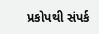પ્રકોપથી સંપર્ક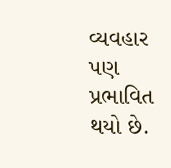વ્યવહાર પણ પ્રભાવિત થયો છે.